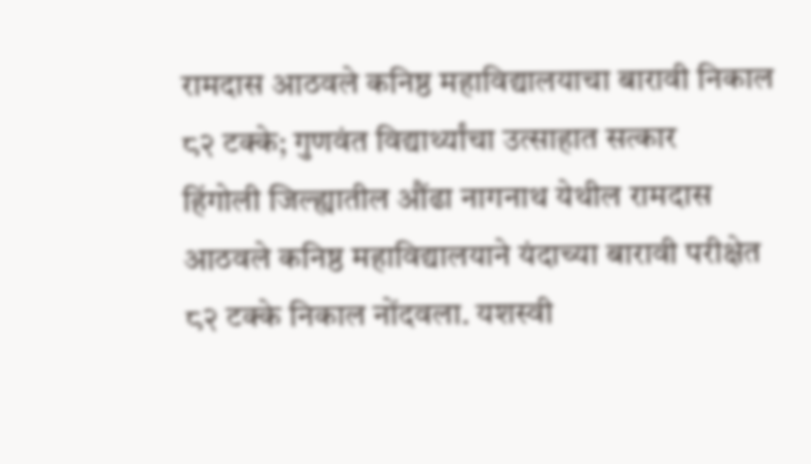रामदास आठवले कनिष्ठ महाविद्यालयाचा बारावी निकाल ८२ टक्के; गुणवंत विद्यार्थ्यांचा उत्साहात सत्कार
हिंगोली जिल्ह्यातील औंढा नागनाथ येथील रामदास आठवले कनिष्ठ महाविद्यालयाने यंदाच्या बारावी परीक्षेत ८२ टक्के निकाल नोंदवला. यशस्वी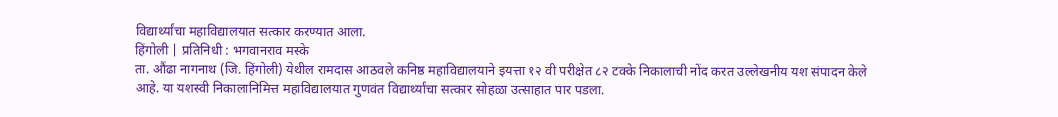विद्यार्थ्यांचा महाविद्यालयात सत्कार करण्यात आला.
हिंगोली | प्रतिनिधी : भगवानराव मस्के
ता. औंढा नागनाथ (जि. हिंगोली) येथील रामदास आठवले कनिष्ठ महाविद्यालयाने इयत्ता १२ वी परीक्षेत ८२ टक्के निकालाची नोंद करत उल्लेखनीय यश संपादन केले आहे. या यशस्वी निकालानिमित्त महाविद्यालयात गुणवंत विद्यार्थ्यांचा सत्कार सोहळा उत्साहात पार पडला.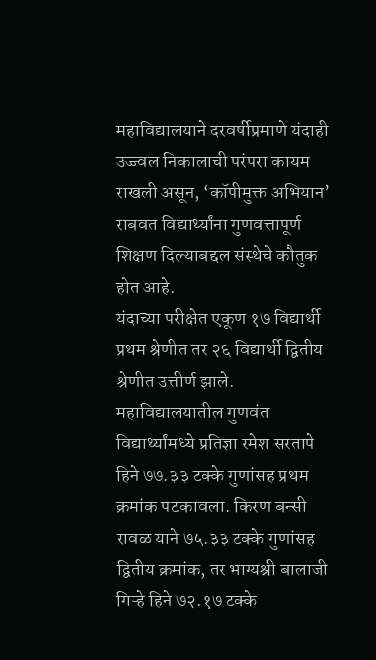महाविद्यालयाने दरवर्षीप्रमाणे यंदाही उज्ज्वल निकालाची परंपरा कायम राखली असून, ‘कॉपीमुक्त अभियान’ राबवत विद्यार्थ्यांना गुणवत्तापूर्ण शिक्षण दिल्याबद्दल संस्थेचे कौतुक होत आहे.
यंदाच्या परीक्षेत एकूण १७ विद्यार्थी प्रथम श्रेणीत तर २६ विद्यार्थी द्वितीय श्रेणीत उत्तीर्ण झाले.
महाविद्यालयातील गुणवंत विद्यार्थ्यांमध्ये प्रतिज्ञा रमेश सरतापे हिने ७७.३३ टक्के गुणांसह प्रथम क्रमांक पटकावला. किरण बन्सी रावळ याने ७५.३३ टक्के गुणांसह द्वितीय क्रमांक, तर भाग्यश्री बालाजी गिऱ्हे हिने ७२.१७ टक्के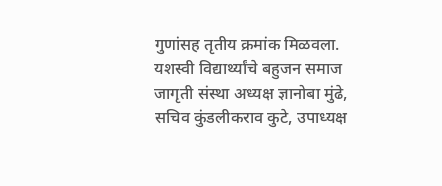गुणांसह तृतीय क्रमांक मिळवला.
यशस्वी विद्यार्थ्यांचे बहुजन समाज जागृती संस्था अध्यक्ष ज्ञानोबा मुंढे, सचिव कुंडलीकराव कुटे, उपाध्यक्ष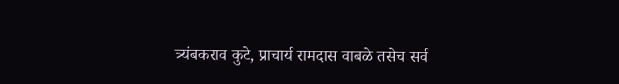त्र्यंबकराव कुटे, प्राचार्य रामदास वाबळे तसेच सर्व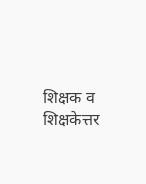शिक्षक व शिक्षकेत्तर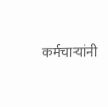कर्मचाऱ्यांनी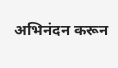अभिनंदन करून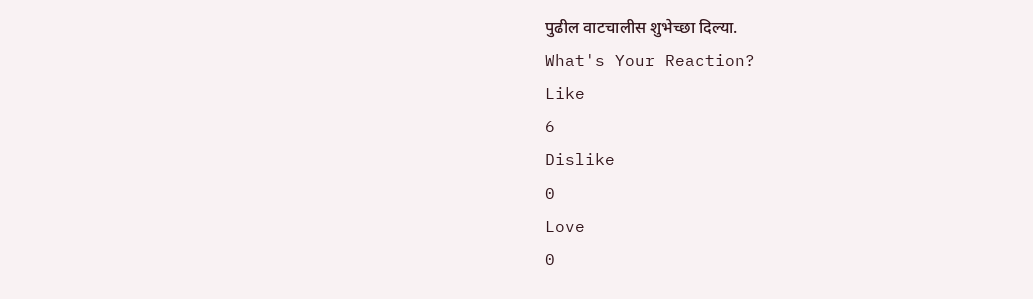पुढील वाटचालीस शुभेच्छा दिल्या.
What's Your Reaction?
Like
6
Dislike
0
Love
0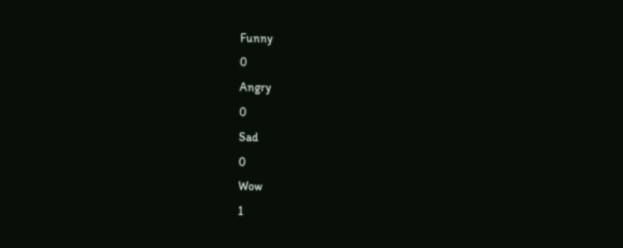Funny
0
Angry
0
Sad
0
Wow
1